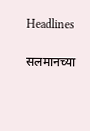Headlines

सलमानच्या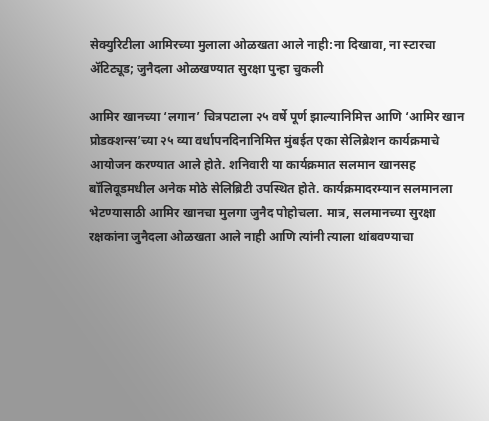सेक्युरिटीला आमिरच्या मुलाला ओळखता आले नाही:ना दिखावा, ना स्टारचा ॲटिट्यूड; जुनैदला ओळखण्यात सुरक्षा पुन्हा चुकली

आमिर खानच्या ‘लगान’ चित्रपटाला २५ वर्षे पूर्ण झाल्यानिमित्त आणि ‘आमिर खान प्रोडक्शन्स’च्या २५ व्या वर्धापनदिनानिमित्त मुंबईत एका सेलिब्रेशन कार्यक्रमाचे आयोजन करण्यात आले होते. शनिवारी या कार्यक्रमात सलमान खानसह बॉलिवूडमधील अनेक मोठे सेलिब्रिटी उपस्थित होते. कार्यक्रमादरम्यान सलमानला भेटण्यासाठी आमिर खानचा मुलगा जुनैद पोहोचला. मात्र, सलमानच्या सुरक्षा रक्षकांना जुनैदला ओळखता आले नाही आणि त्यांनी त्याला थांबवण्याचा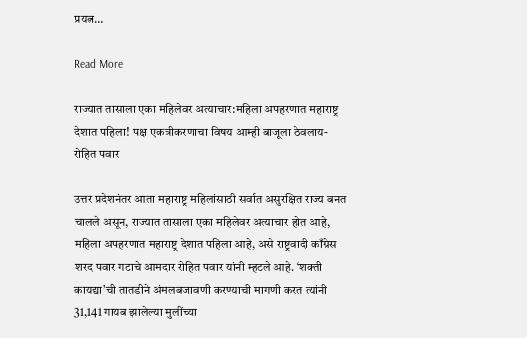प्रयत्न…

Read More

राज्यात तासाला एका महिलेवर अत्याचार:महिला अपहरणात महाराष्ट्र देशात पहिला! पक्ष एकत्रीकरणाचा विषय आम्ही बाजूला ठेवलाय- रोहित पवार

उत्तर प्रदेशनंतर आता महाराष्ट्र महिलांसाठी सर्वात असुरक्षित राज्य बनत चालले असून, राज्यात तासाला एका महिलेवर अत्याचार होत आहे, महिला अपहरणात महाराष्ट्र देशात पहिला आहे, असे राष्ट्रवादी काँग्रेस शरद पवार गटाचे आमदार रोहित पवार यांनी म्हटले आहे. ‘शक्ती कायद्या’ची तातडीने अंमलबजावणी करण्याची मागणी करत त्यांनी 31,141 गायब झालेल्या मुलींच्या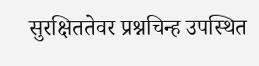सुरक्षिततेवर प्रश्नचिन्ह उपस्थित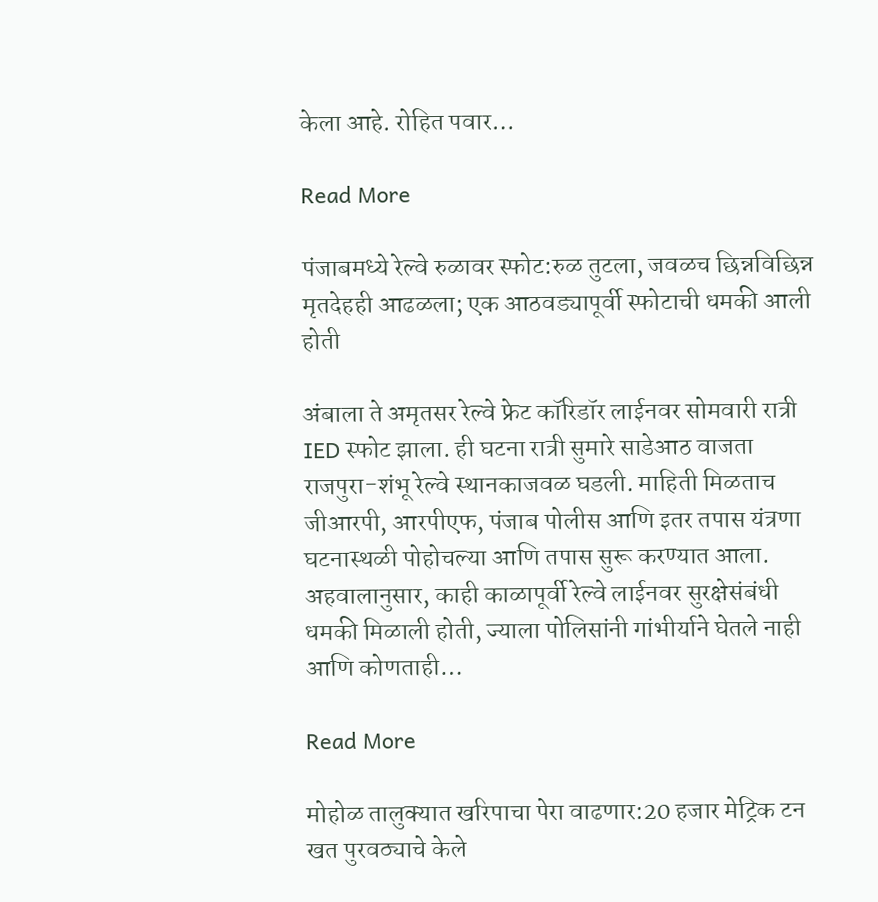केला आहे. रोहित पवार…

Read More

पंजाबमध्ये रेल्वे रुळावर स्फोट:रुळ तुटला, जवळच छिन्नविछिन्न मृतदेहही आढळला; एक आठवड्यापूर्वी स्फोटाची धमकी आली होती

अंबाला ते अमृतसर रेल्वे फ्रेट कॉरिडॉर लाईनवर सोमवारी रात्री IED स्फोट झाला. ही घटना रात्री सुमारे साडेआठ वाजता राजपुरा-शंभू रेल्वे स्थानकाजवळ घडली. माहिती मिळताच जीआरपी, आरपीएफ, पंजाब पोलीस आणि इतर तपास यंत्रणा घटनास्थळी पोहोचल्या आणि तपास सुरू करण्यात आला. अहवालानुसार, काही काळापूर्वी रेल्वे लाईनवर सुरक्षेसंबंधी धमकी मिळाली होती, ज्याला पोलिसांनी गांभीर्याने घेतले नाही आणि कोणताही…

Read More

मोहोळ तालुक्यात खरिपाचा पेरा वाढणार:20 हजार मेट्रिक टन खत पुरवठ्याचे केले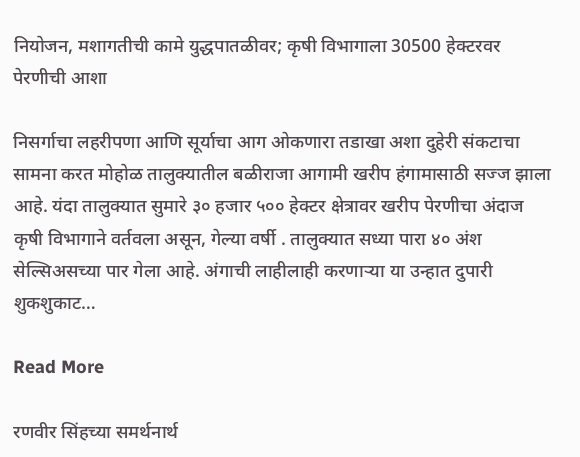नियोजन, मशागतीची कामे युद्धपातळीवर; कृषी विभागाला 30500 हेक्टरवर पेरणीची आशा

निसर्गाचा लहरीपणा आणि सूर्याचा आग ओकणारा तडाखा अशा दुहेरी संकटाचा सामना करत मोहोळ तालुक्यातील बळीराजा आगामी खरीप हंगामासाठी सज्ज झाला आहे. यंदा तालुक्यात सुमारे ३० हजार ५०० हेक्टर क्षेत्रावर खरीप पेरणीचा अंदाज कृषी विभागाने वर्तवला असून, गेल्या वर्षी . तालुक्यात सध्या पारा ४० अंश सेल्सिअसच्या पार गेला आहे. अंगाची लाहीलाही करणाऱ्या या उन्हात दुपारी शुकशुकाट…

Read More

रणवीर सिंहच्या समर्थनार्थ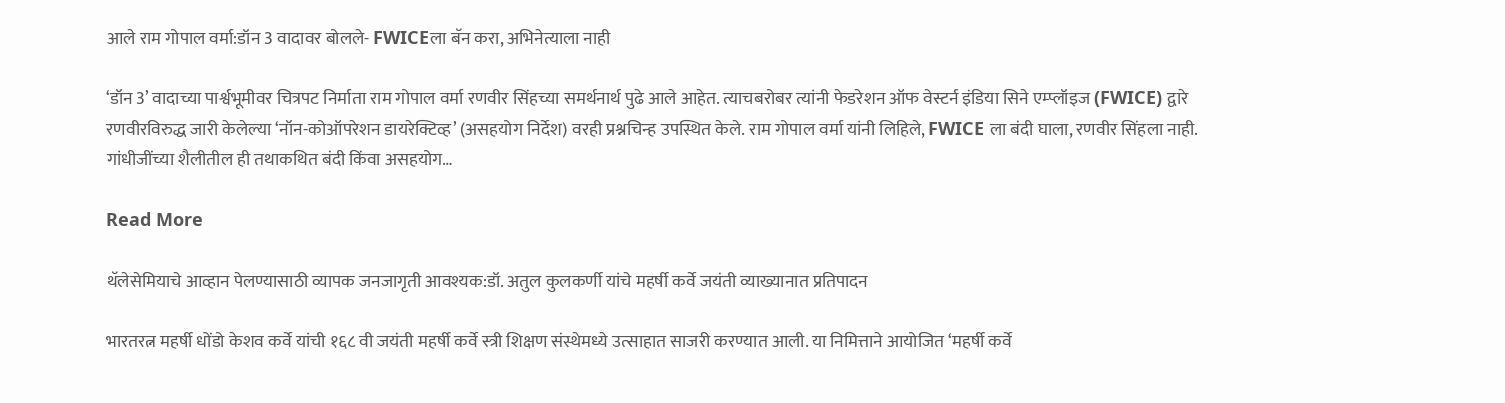आले राम गोपाल वर्मा:डॉन 3 वादावर बोलले- FWICEला बॅन करा, अभिनेत्याला नाही

‘डॉन 3’ वादाच्या पार्श्वभूमीवर चित्रपट निर्माता राम गोपाल वर्मा रणवीर सिंहच्या समर्थनार्थ पुढे आले आहेत. त्याचबरोबर त्यांनी फेडरेशन ऑफ वेस्टर्न इंडिया सिने एम्प्लॉइज (FWICE) द्वारे रणवीरविरुद्ध जारी केलेल्या ‘नॉन-कोऑपरेशन डायरेक्टिव्ह’ (असहयोग निर्देश) वरही प्रश्नचिन्ह उपस्थित केले. राम गोपाल वर्मा यांनी लिहिले, FWICE ला बंदी घाला, रणवीर सिंहला नाही. गांधीजींच्या शैलीतील ही तथाकथित बंदी किंवा असहयोग…

Read More

थॅलेसेमियाचे आव्हान पेलण्यासाठी व्यापक जनजागृती आवश्यक:डॉ. अतुल कुलकर्णी यांचे महर्षी कर्वे जयंती व्याख्यानात प्रतिपादन

भारतरत्न महर्षी धोंडो केशव कर्वे यांची १६८ वी जयंती महर्षी कर्वे स्त्री शिक्षण संस्थेमध्ये उत्साहात साजरी करण्यात आली. या निमित्ताने आयोजित ‘महर्षी कर्वे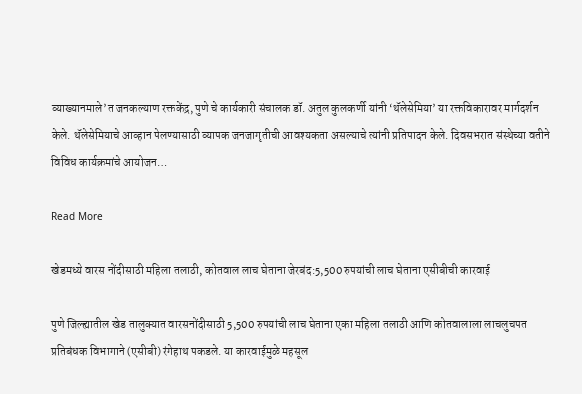व्याख्यानमाले’त जनकल्याण रक्तकेंद्र, पुणे चे कार्यकारी संचालक डॉ. अतुल कुलकर्णी यांनी ‘थॅलेसेमिया’ या रक्तविकारावर मार्गदर्शन केले. थॅलेसेमियाचे आव्हान पेलण्यासाठी व्यापक जनजागृतीची आवश्यकता असल्याचे त्यांनी प्रतिपादन केले. दिवसभरात संस्थेच्या वतीने विविध कार्यक्रमांचे आयोजन…

Read More

खेडमध्ये वारस नोंदीसाठी महिला तलाठी, कोतवाल लाच घेताना जेरबंद:5,500 रुपयांची लाच घेताना एसीबीची कारवाई

पुणे जिल्ह्यातील खेड तालुक्यात वारसनोंदीसाठी 5,500 रुपयांची लाच घेताना एका महिला तलाठी आणि कोतवालाला लाचलुचपत प्रतिबंधक विभागाने (एसीबी) रंगेहाथ पकडले. या कारवाईमुळे महसूल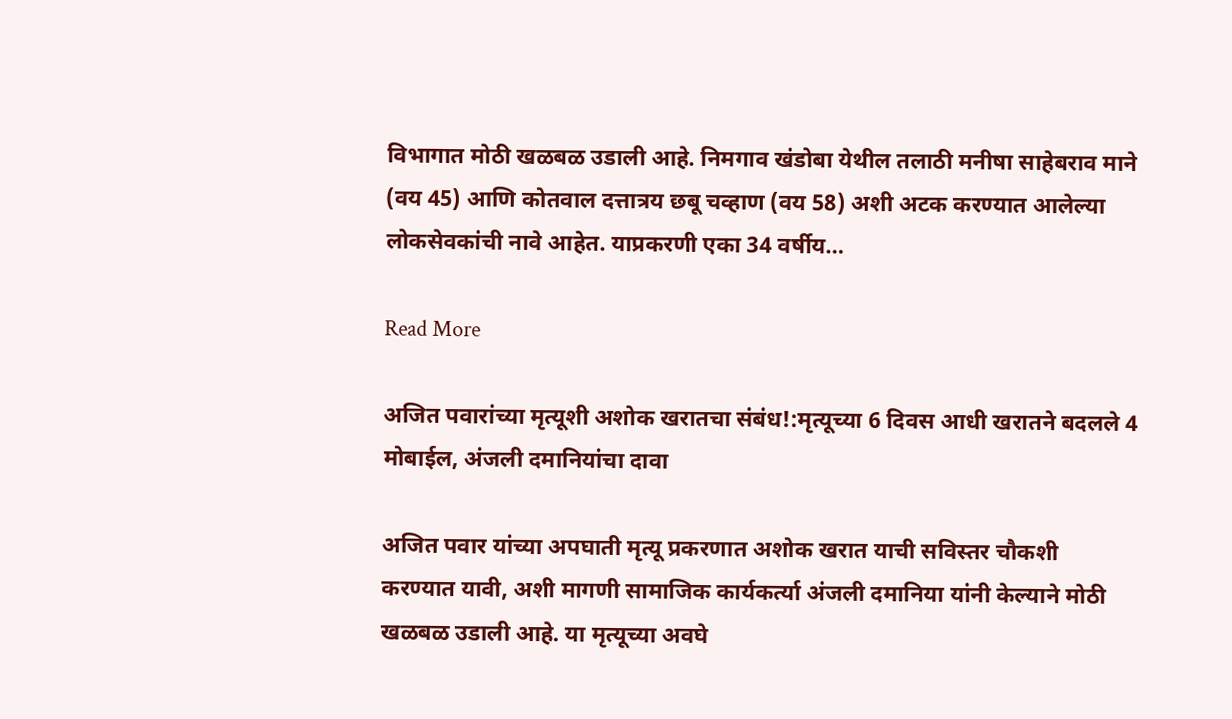विभागात मोठी खळबळ उडाली आहे. निमगाव खंडोबा येथील तलाठी मनीषा साहेबराव माने (वय 45) आणि कोतवाल दत्तात्रय छबू चव्हाण (वय 58) अशी अटक करण्यात आलेल्या लोकसेवकांची नावे आहेत. याप्रकरणी एका 34 वर्षीय…

Read More

अजित पवारांच्या मृत्यूशी अशोक खरातचा संबंध!:मृत्यूच्या 6 दिवस आधी खरातने बदलले 4 मोबाईल, अंजली दमानियांचा दावा

अजित पवार यांच्या अपघाती मृत्यू प्रकरणात अशोक खरात याची सविस्तर चौकशी करण्यात यावी, अशी मागणी सामाजिक कार्यकर्त्या अंजली दमानिया यांनी केल्याने मोठी खळबळ उडाली आहे. या मृत्यूच्या अवघे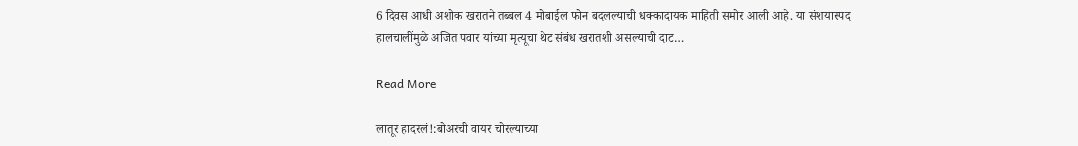6 दिवस आधी अशोक खरातने तब्बल 4 मोबाईल फोन बदलल्याची धक्कादायक माहिती समोर आली आहे. या संशयास्पद हालचालींमुळे अजित पवार यांच्या मृत्यूचा थेट संबंध खरातशी असल्याची दाट…

Read More

लातूर हादरलं!:बोअरची वायर चोरल्याच्या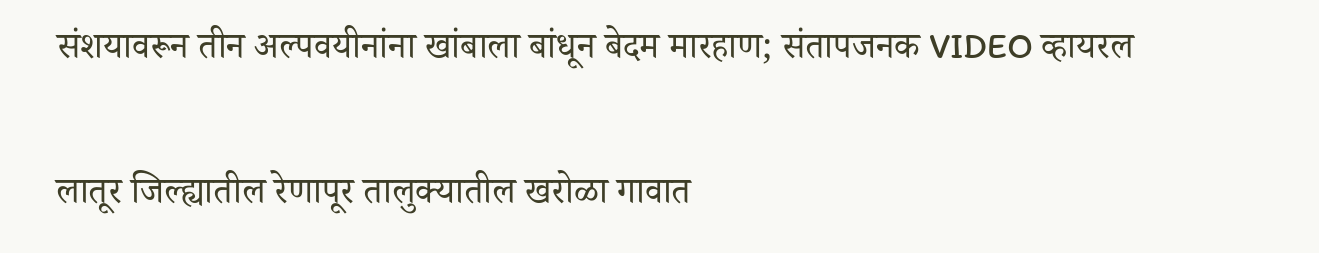संशयावरून तीन अल्पवयीनांना खांबाला बांधून बेदम मारहाण; संतापजनक VIDEO व्हायरल

लातूर जिल्ह्यातील रेणापूर तालुक्यातील खरोळा गावात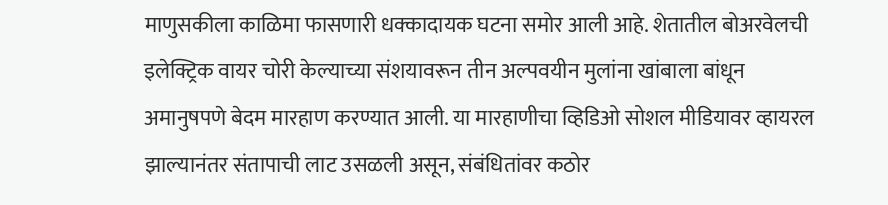माणुसकीला काळिमा फासणारी धक्कादायक घटना समोर आली आहे. शेतातील बोअरवेलची इलेक्ट्रिक वायर चोरी केल्याच्या संशयावरून तीन अल्पवयीन मुलांना खांबाला बांधून अमानुषपणे बेदम मारहाण करण्यात आली. या मारहाणीचा व्हिडिओ सोशल मीडियावर व्हायरल झाल्यानंतर संतापाची लाट उसळली असून, संबंधितांवर कठोर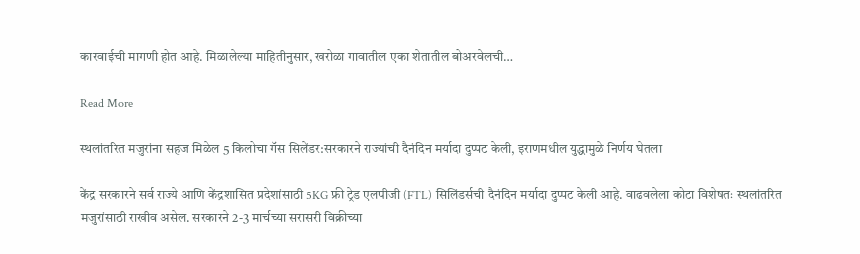कारवाईची मागणी होत आहे. मिळालेल्या माहितीनुसार, खरोळा गावातील एका शेतातील बोअरवेलची…

Read More

स्थलांतरित मजुरांना सहज मिळेल 5 किलोचा गॅस सिलेंडर:सरकारने राज्यांची दैनंदिन मर्यादा दुप्पट केली, इराणमधील युद्धामुळे निर्णय घेतला

केंद्र सरकारने सर्व राज्ये आणि केंद्रशासित प्रदेशांसाठी 5KG फ्री ट्रेड एलपीजी (FTL) सिलिंडर्सची दैनंदिन मर्यादा दुप्पट केली आहे. वाढवलेला कोटा विशेषतः स्थलांतरित मजुरांसाठी राखीव असेल. सरकारने 2-3 मार्चच्या सरासरी विक्रीच्या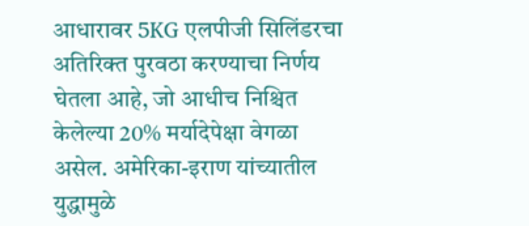आधारावर 5KG एलपीजी सिलिंडरचा अतिरिक्त पुरवठा करण्याचा निर्णय घेतला आहे, जो आधीच निश्चित केलेल्या 20% मर्यादेपेक्षा वेगळा असेल. अमेरिका-इराण यांच्यातील युद्धामुळे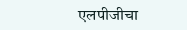एलपीजीचा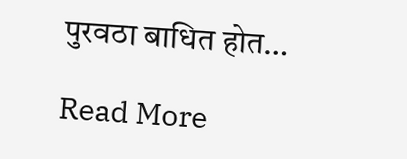पुरवठा बाधित होत…

Read More